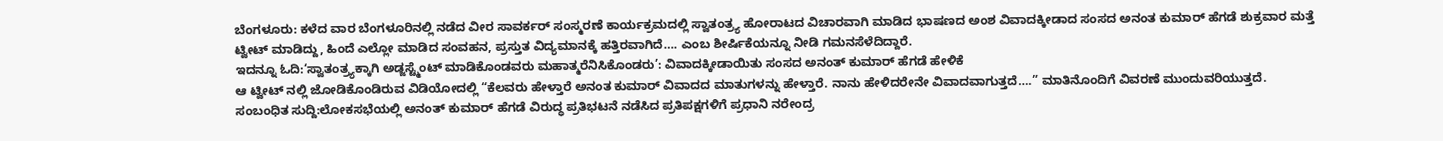ಬೆಂಗಳೂರು: ಕಳೆದ ವಾರ ಬೆಂಗಳೂರಿನಲ್ಲಿ ನಡೆದ ವೀರ ಸಾವರ್ಕರ್ ಸಂಸ್ಮರಣೆ ಕಾರ್ಯಕ್ರಮದಲ್ಲಿ ಸ್ವಾತಂತ್ರ್ಯ ಹೋರಾಟದ ವಿಚಾರವಾಗಿ ಮಾಡಿದ ಭಾಷಣದ ಅಂಶ ವಿವಾದಕ್ಕೀಡಾದ ಸಂಸದ ಅನಂತ ಕುಮಾರ್ ಹೆಗಡೆ ಶುಕ್ರವಾರ ಮತ್ತೆ ಟ್ವೀಟ್ ಮಾಡಿದ್ದು, ಹಿಂದೆ ಎಲ್ಲೋ ಮಾಡಿದ ಸಂವಹನ, ಪ್ರಸ್ತುತ ವಿದ್ಯಮಾನಕ್ಕೆ ಹತ್ತಿರವಾಗಿದೆ…. ಎಂಬ ಶೀರ್ಷಿಕೆಯನ್ನೂ ನೀಡಿ ಗಮನಸೆಳೆದಿದ್ದಾರೆ.
ಇದನ್ನೂ ಓದಿ:‘ಸ್ವಾತಂತ್ರ್ಯಕ್ಕಾಗಿ ಅಡ್ಜಸ್ಟ್ಮೆಂಟ್ ಮಾಡಿಕೊಂಡವರು ಮಹಾತ್ಮರೆನಿಸಿಕೊಂಡರು’: ವಿವಾದಕ್ಕೀಡಾಯಿತು ಸಂಸದ ಅನಂತ್ ಕುಮಾರ್ ಹೆಗಡೆ ಹೇಳಿಕೆ
ಆ ಟ್ವೀಟ್ ನಲ್ಲಿ ಜೋಡಿಕೊಂಡಿರುವ ವಿಡಿಯೋದಲ್ಲಿ “ಕೆಲವರು ಹೇಳ್ತಾರೆ ಅನಂತ ಕುಮಾರ್ ವಿವಾದದ ಮಾತುಗಳನ್ನು ಹೇಳ್ತಾರೆ. ನಾನು ಹೇಳಿದರೇನೇ ವಿವಾದವಾಗುತ್ತದೆ….” ಮಾತಿನೊಂದಿಗೆ ವಿವರಣೆ ಮುಂದುವರಿಯುತ್ತದೆ.
ಸಂಬಂಧಿತ ಸುದ್ದಿ:ಲೋಕಸಭೆಯಲ್ಲಿ ಅನಂತ್ ಕುಮಾರ್ ಹೆಗಡೆ ವಿರುದ್ಧ ಪ್ರತಿಭಟನೆ ನಡೆಸಿದ ಪ್ರತಿಪಕ್ಷಗಳಿಗೆ ಪ್ರಧಾನಿ ನರೇಂದ್ರ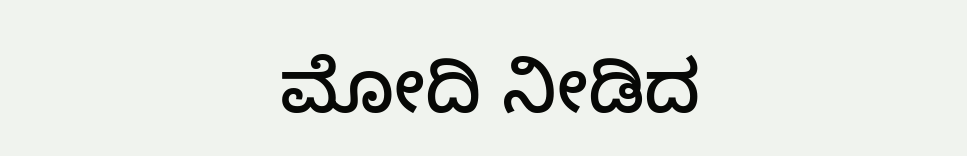ಮೋದಿ ನೀಡಿದ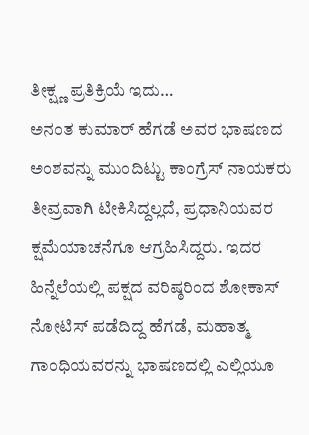ತೀಕ್ಷ್ಣ ಪ್ರತಿಕ್ರಿಯೆ ಇದು…
ಅನಂತ ಕುಮಾರ್ ಹೆಗಡೆ ಅವರ ಭಾಷಣದ ಅಂಶವನ್ನು ಮುಂದಿಟ್ಟು ಕಾಂಗ್ರೆಸ್ ನಾಯಕರು ತೀವ್ರವಾಗಿ ಟೀಕಿಸಿದ್ದಲ್ಲದೆ, ಪ್ರಧಾನಿಯವರ ಕ್ಷಮೆಯಾಚನೆಗೂ ಆಗ್ರಹಿಸಿದ್ದರು. ಇದರ ಹಿನ್ನೆಲೆಯಲ್ಲಿ ಪಕ್ಷದ ವರಿಷ್ಠರಿಂದ ಶೋಕಾಸ್ ನೋಟಿಸ್ ಪಡೆದಿದ್ದ ಹೆಗಡೆ, ಮಹಾತ್ಮ ಗಾಂಧಿಯವರನ್ನು ಭಾಷಣದಲ್ಲಿ ಎಲ್ಲಿಯೂ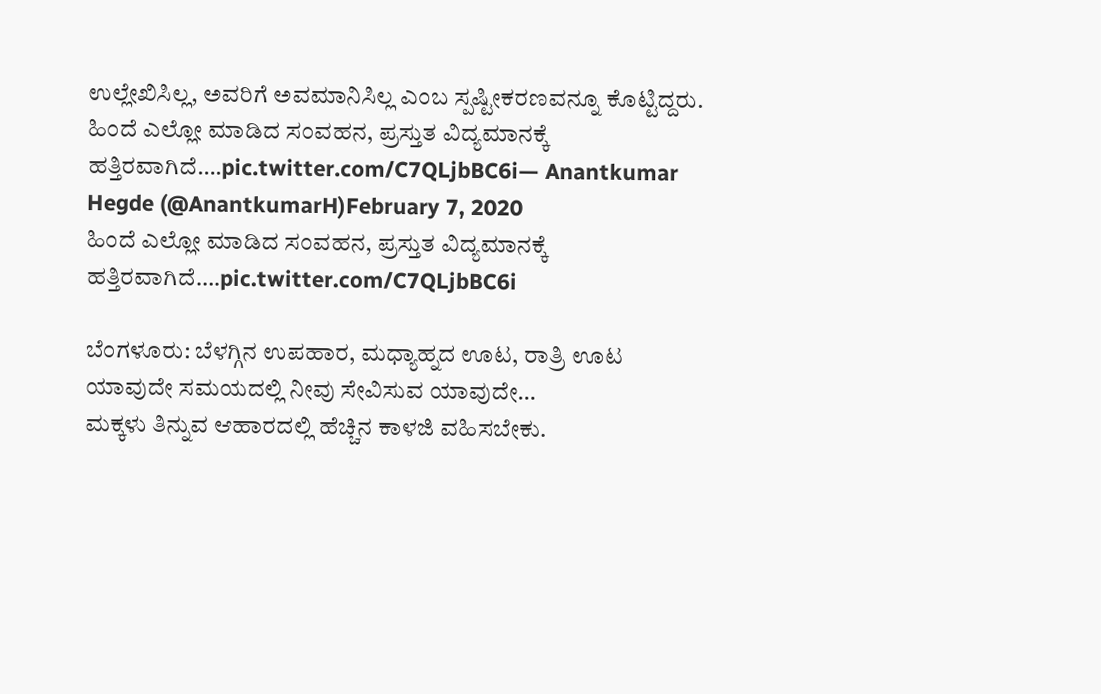ಉಲ್ಲೇಖಿಸಿಲ್ಲ, ಅವರಿಗೆ ಅವಮಾನಿಸಿಲ್ಲ ಎಂಬ ಸ್ಪಷ್ಟೀಕರಣವನ್ನೂ ಕೊಟ್ಟಿದ್ದರು.
ಹಿಂದೆ ಎಲ್ಲೋ ಮಾಡಿದ ಸಂವಹನ, ಪ್ರಸ್ತುತ ವಿದ್ಯಮಾನಕ್ಕೆ ಹತ್ತಿರವಾಗಿದೆ….pic.twitter.com/C7QLjbBC6i— Anantkumar Hegde (@AnantkumarH)February 7, 2020
ಹಿಂದೆ ಎಲ್ಲೋ ಮಾಡಿದ ಸಂವಹನ, ಪ್ರಸ್ತುತ ವಿದ್ಯಮಾನಕ್ಕೆ ಹತ್ತಿರವಾಗಿದೆ….pic.twitter.com/C7QLjbBC6i

ಬೆಂಗಳೂರು: ಬೆಳಗ್ಗಿನ ಉಪಹಾರ, ಮಧ್ಯಾಹ್ನದ ಊಟ, ರಾತ್ರಿ ಊಟ ಯಾವುದೇ ಸಮಯದಲ್ಲಿ ನೀವು ಸೇವಿಸುವ ಯಾವುದೇ…
ಮಕ್ಕಳು ತಿನ್ನುವ ಆಹಾರದಲ್ಲಿ ಹೆಚ್ಚಿನ ಕಾಳಜಿ ವಹಿಸಬೇಕು.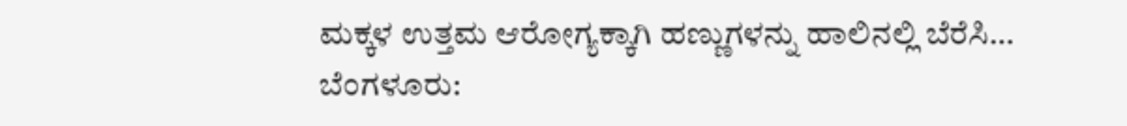ಮಕ್ಕಳ ಉತ್ತಮ ಆರೋಗ್ಯಕ್ಕಾಗಿ ಹಣ್ಣುಗಳನ್ನು ಹಾಲಿನಲ್ಲಿ ಬೆರೆಸಿ…
ಬೆಂಗಳೂರು: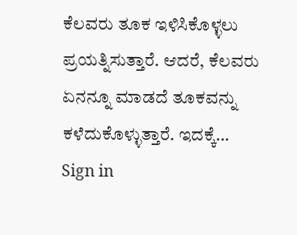ಕೆಲವರು ತೂಕ ಇಳಿಸಿಕೊಳ್ಳಲು ಪ್ರಯತ್ನಿಸುತ್ತಾರೆ. ಆದರೆ, ಕೆಲವರು ಏನನ್ನೂ ಮಾಡದೆ ತೂಕವನ್ನು ಕಳೆದುಕೊಳ್ಳುತ್ತಾರೆ. ಇದಕ್ಕೆ…
Sign in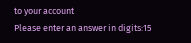to your account
Please enter an answer in digits:15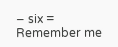− six =
Remember me